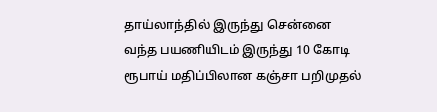தாய்லாந்தில் இருந்து சென்னை வந்த பயணியிடம் இருந்து 10 கோடி ரூபாய் மதிப்பிலான கஞ்சா பறிமுதல்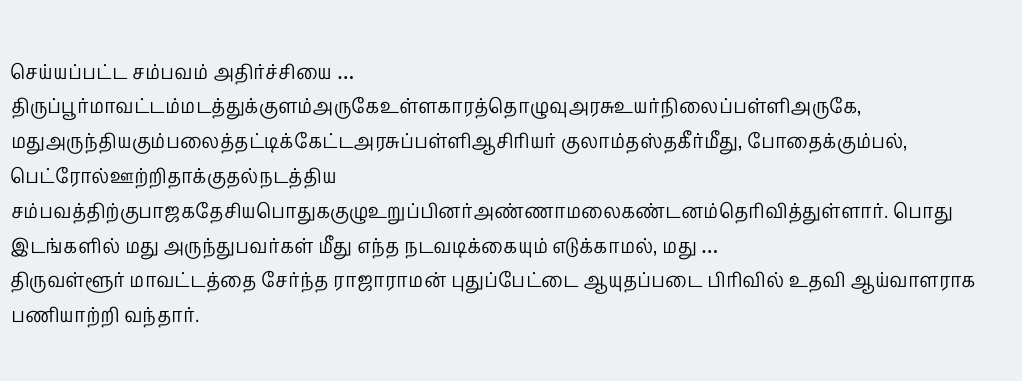செய்யப்பட்ட சம்பவம் அதிர்ச்சியை …
திருப்பூர்மாவட்டம்மடத்துக்குளம்அருகேஉள்ளகாரத்தொழுவுஅரசுஉயர்நிலைப்பள்ளிஅருகே, மதுஅருந்தியகும்பலைத்தட்டிக்கேட்டஅரசுப்பள்ளிஆசிரியர் குலாம்தஸ்தகீர்மீது, போதைக்கும்பல், பெட்ரோல்ஊற்றிதாக்குதல்நடத்திய சம்பவத்திற்குபாஜகதேசியபொதுககுழுஉறுப்பினர்அண்ணாமலைகண்டனம்தெரிவித்துள்ளார். பொது இடங்களில் மது அருந்துபவர்கள் மீது எந்த நடவடிக்கையும் எடுக்காமல், மது …
திருவள்ளூர் மாவட்டத்தை சேர்ந்த ராஜாராமன் புதுப்பேட்டை ஆயுதப்படை பிரிவில் உதவி ஆய்வாளராக பணியாற்றி வந்தார்.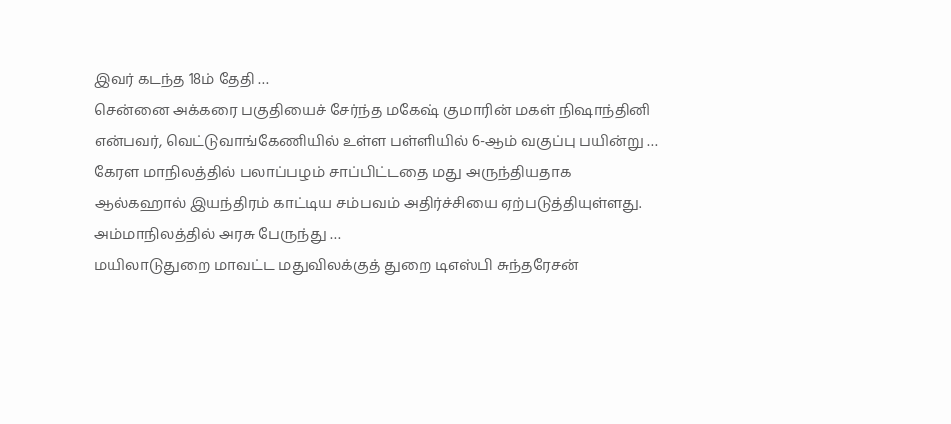இவர் கடந்த 18ம் தேதி …
சென்னை அக்கரை பகுதியைச் சேர்ந்த மகேஷ் குமாரின் மகள் நிஷாந்தினி என்பவர், வெட்டுவாங்கேணியில் உள்ள பள்ளியில் 6-ஆம் வகுப்பு பயின்று …
கேரள மாநிலத்தில் பலாப்பழம் சாப்பிட்டதை மது அருந்தியதாக ஆல்கஹால் இயந்திரம் காட்டிய சம்பவம் அதிர்ச்சியை ஏற்படுத்தியுள்ளது. அம்மாநிலத்தில் அரசு பேருந்து …
மயிலாடுதுறை மாவட்ட மதுவிலக்குத் துறை டிஎஸ்பி சுந்தரேசன்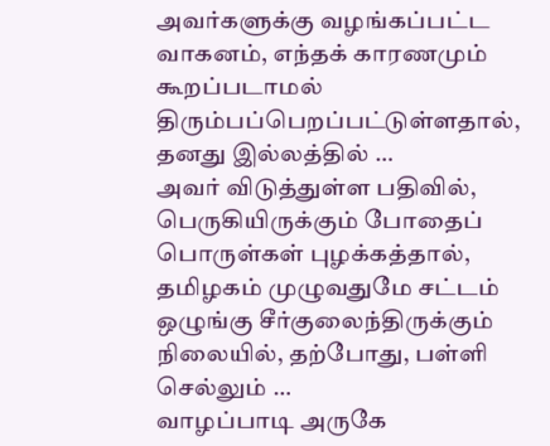அவர்களுக்கு வழங்கப்பட்ட வாகனம், எந்தக் காரணமும் கூறப்படாமல் திரும்பப்பெறப்பட்டுள்ளதால், தனது இல்லத்தில் …
அவர் விடுத்துள்ள பதிவில், பெருகியிருக்கும் போதைப் பொருள்கள் புழக்கத்தால், தமிழகம் முழுவதுமே சட்டம் ஒழுங்கு சீர்குலைந்திருக்கும் நிலையில், தற்போது, பள்ளி செல்லும் …
வாழப்பாடி அருகே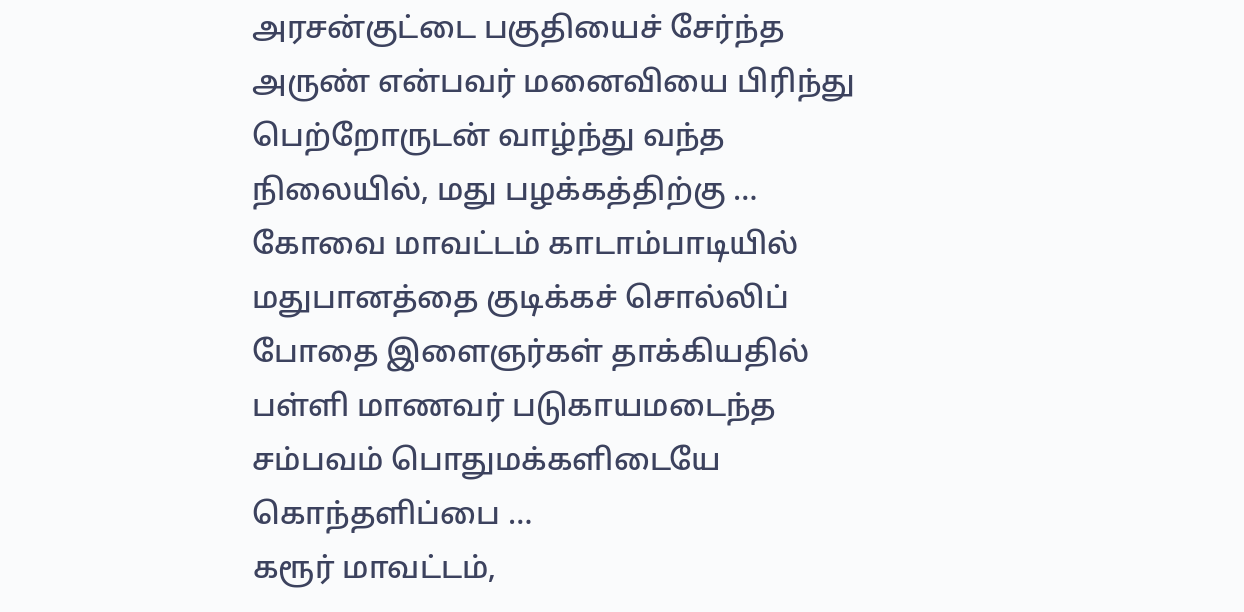அரசன்குட்டை பகுதியைச் சேர்ந்த அருண் என்பவர் மனைவியை பிரிந்து பெற்றோருடன் வாழ்ந்து வந்த நிலையில், மது பழக்கத்திற்கு …
கோவை மாவட்டம் காடாம்பாடியில் மதுபானத்தை குடிக்கச் சொல்லிப் போதை இளைஞர்கள் தாக்கியதில் பள்ளி மாணவர் படுகாயமடைந்த சம்பவம் பொதுமக்களிடையே கொந்தளிப்பை …
கரூர் மாவட்டம்,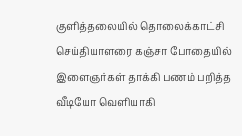குளித்தலையில் தொலைக்காட்சி செய்தியாளரை கஞ்சா போதையில் இளைஞர்கள் தாக்கி பணம் பறித்த வீடியோ வெளியாகி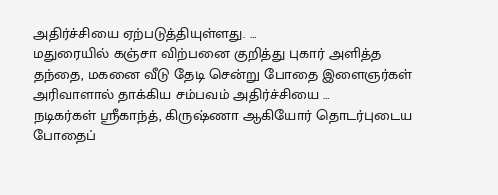அதிர்ச்சியை ஏற்படுத்தியுள்ளது. …
மதுரையில் கஞ்சா விற்பனை குறித்து புகார் அளித்த தந்தை, மகனை வீடு தேடி சென்று போதை இளைஞர்கள் அரிவாளால் தாக்கிய சம்பவம் அதிர்ச்சியை …
நடிகர்கள் ஸ்ரீகாந்த், கிருஷ்ணா ஆகியோர் தொடர்புடைய போதைப்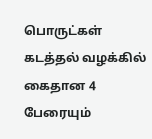பொருட்கள் கடத்தல் வழக்கில் கைதான 4 பேரையும்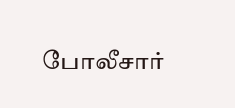போலீசார்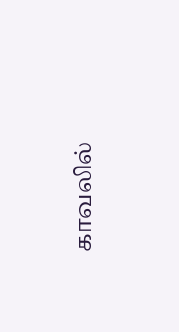காவலில்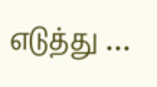எடுத்து …